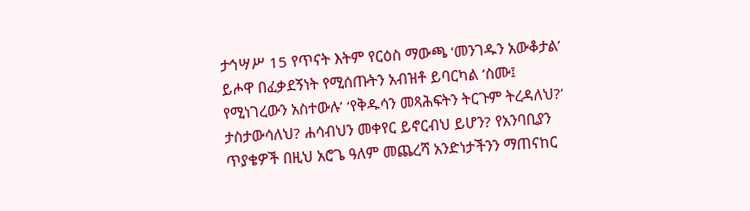ታኅሣሥ 15 የጥናት እትም የርዕስ ማውጫ ‘መንገዱን አውቆታል’ ይሖዋ በፈቃደኝነት የሚሰጡትን አብዝቶ ይባርካል ‘ስሙ፤ የሚነገረውን አስተውሉ’ ‘የቅዱሳን መጻሕፍትን ትርጉም ትረዳለህ?’ ታስታውሳለህ? ሐሳብህን መቀየር ይኖርብህ ይሆን? የአንባቢያን ጥያቄዎች በዚህ አሮጌ ዓለም መጨረሻ አንድነታችንን ማጠናከር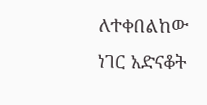ለተቀበልከው ነገር አድናቆት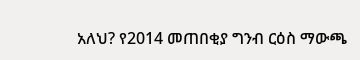አለህ? የ2014 መጠበቂያ ግንብ ርዕስ ማውጫ